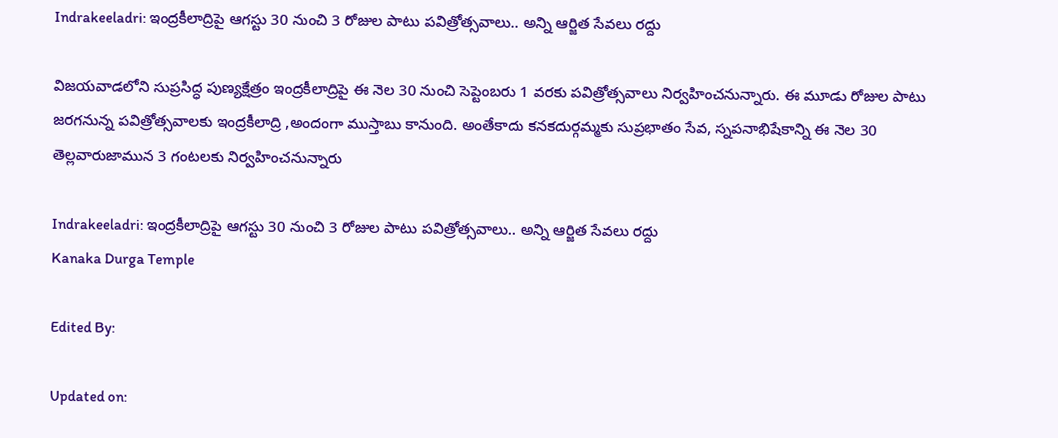Indrakeeladri: ఇంద్రకీలాద్రిపై ఆగస్టు 30 నుంచి 3 రోజుల పాటు పవిత్రోత్సవాలు.. అన్ని ఆర్జిత‌ సేవలు రద్దు

విజయవాడలోని సుప్రసిద్ధ పుణ్యక్షేత్రం ఇంద్రకీలాద్రిపై ఈ నెల 30 నుంచి సెప్టెంబరు 1 వరకు పవిత్రోత్సవాలు నిర్వహించనున్నారు. ఈ మూడు రోజుల పాటు జరగనున్న పవిత్రోత్సవాలకు ఇంద్రకీలాద్రి ,అందంగా ముస్తాబు కానుంది. అంతేకాదు కనకదుర్గమ్మకు సుప్రభాతం సేవ, స్నపనాభిషేకాన్ని ఈ నెల 30 తెల్లవారుజామున 3 గంటలకు నిర్వహించనున్నారు

Indrakeeladri: ఇంద్రకీలాద్రిపై ఆగస్టు 30 నుంచి 3 రోజుల పాటు పవిత్రోత్సవాలు.. అన్ని ఆర్జిత‌ సేవలు రద్దు
Kanaka Durga Temple

Edited By:

Updated on: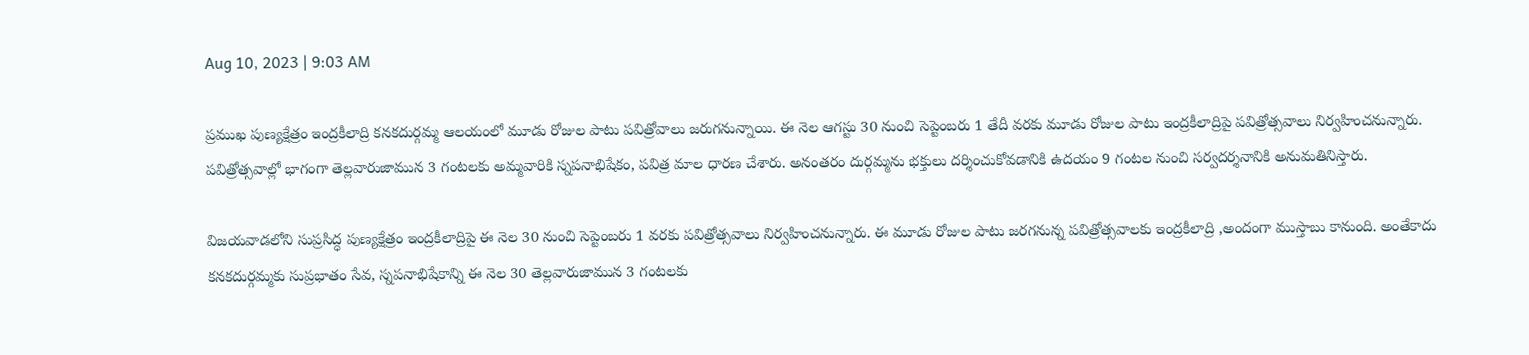Aug 10, 2023 | 9:03 AM

ప్రముఖ పుణ్యక్షేత్రం ఇంద్రకీలాద్రి కనకదుర్గమ్మ ఆలయంలో మూడు రోజుల పాటు పవిత్రోవాలు జరుగనున్నాయి. ఈ నెల ఆగస్టు 30 నుంచి సెప్టెంబరు 1 తేదీ వరకు మూడు రోజుల పాటు ఇంద్రకీలాద్రిపై పవిత్రోత్సవాలు నిర్వహించనున్నారు. పవిత్రోత్సవాల్లో భాగంగా తెల్లవారుజామున 3 గంటలకు అమ్మవారికి స్నపనాభిషేకం, పవిత్ర మాల ధారణ చేశారు. అనంతరం దుర్గమ్మను భక్తులు దర్శించుకోవడానికి ఉదయం 9 గంటల నుంచి సర్వదర్శనానికి అనుమతినిస్తారు.

విజయవాడలోని సుప్రసిద్ధ పుణ్యక్షేత్రం ఇంద్రకీలాద్రిపై ఈ నెల 30 నుంచి సెప్టెంబరు 1 వరకు పవిత్రోత్సవాలు నిర్వహించనున్నారు. ఈ మూడు రోజుల పాటు జరగనున్న పవిత్రోత్సవాలకు ఇంద్రకీలాద్రి ,అందంగా ముస్తాబు కానుంది. అంతేకాదు కనకదుర్గమ్మకు సుప్రభాతం సేవ, స్నపనాభిషేకాన్ని ఈ నెల 30 తెల్లవారుజామున 3 గంటలకు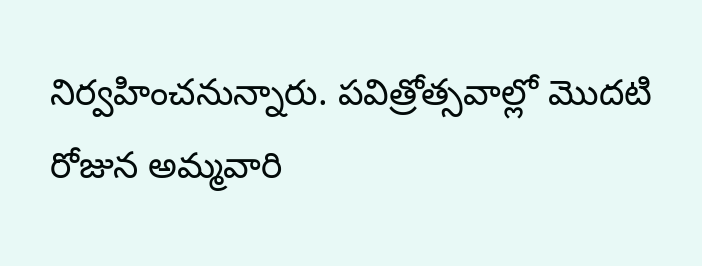నిర్వహించనున్నారు. పవిత్రోత్సవాల్లో మొదటి రోజున అమ్మవారి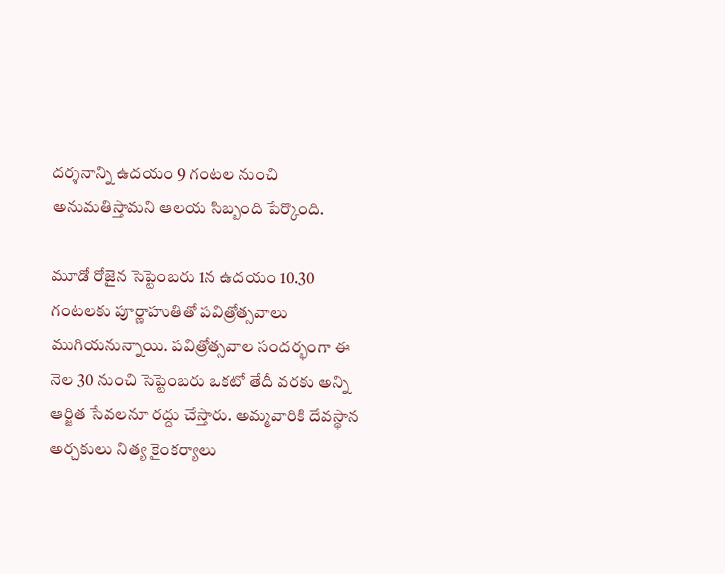దర్శనాన్ని ఉదయం 9 గంటల నుంచి అనుమతిస్తామని ఆలయ సిబ్బంది పేర్కొంది.

మూడో రోజైన సెప్టెంబరు 1న ఉదయం 10.30 గంటలకు పూర్ణాహుతితో పవిత్రోత్సవాలు ముగియనున్నాయి. పవిత్రోత్సవాల సందర్భంగా ఈ నెల 30 నుంచి సెప్టెంబరు ఒకటో తేదీ వరకు అన్ని ఆర్జిత‌ సేవలనూ రద్దు చేస్తారు. అమ్మవారికి దేవస్థాన అర్చకులు నిత్య కైంకర్యాలు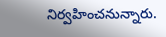నిర్వహించనున్నారు.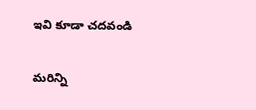ఇవి కూడా చదవండి

మరిన్ని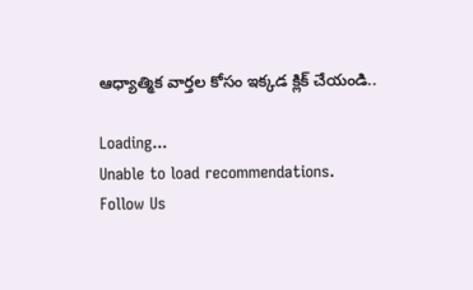ఆధ్యాత్మిక వార్తల కోసం ఇక్కడ క్లిక్ చేయండి..

Loading...
Unable to load recommendations.
Follow Us